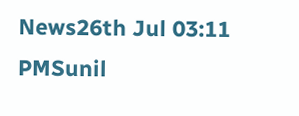News26th Jul 03:11 PMSunil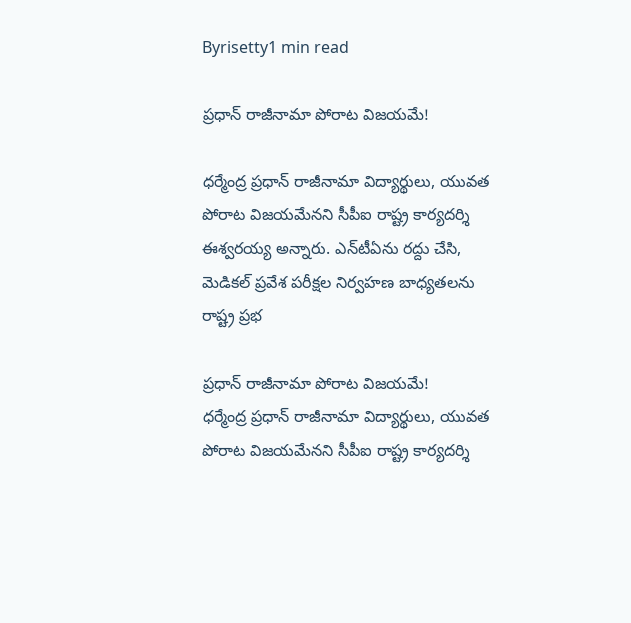Byrisetty1 min read

ప్రధాన్ రాజీనామా పోరాట విజయమే!

ధర్మేంద్ర ప్రధాన్ రాజీనామా విద్యార్థులు, యువత పోరాట విజయమేనని సీపీఐ రాష్ట్ర కార్యదర్శి ఈశ్వరయ్య అన్నారు. ఎన్‌టీఏను రద్దు చేసి, మెడికల్ ప్రవేశ పరీక్షల నిర్వహణ బాధ్యతలను రాష్ట్ర ప్రభ

ప్రధాన్ రాజీనామా పోరాట విజయమే!
ధర్మేంద్ర ప్రధాన్ రాజీనామా విద్యార్థులు, యువత పోరాట విజయమేనని సీపీఐ రాష్ట్ర కార్యదర్శి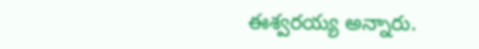ఈశ్వరయ్య అన్నారు.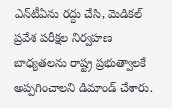ఎన్‌టీఏను రద్దు చేసి, మెడికల్ ప్రవేశ పరీక్షల నిర్వహణ బాధ్యతలను రాష్ట్ర ప్రభుత్వాలకే అప్పగించాలని డిమాండ్ చేశారు.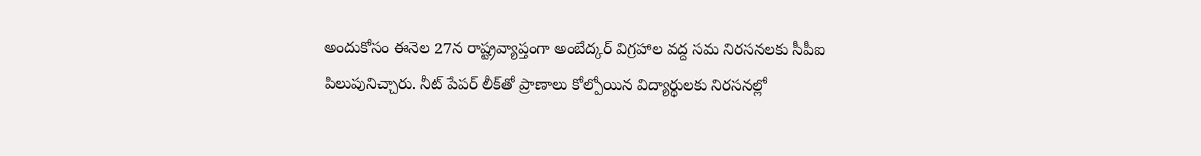అందుకోసం ఈనెల 27న రాష్ట్రవ్యాప్తంగా అంబేద్కర్ విగ్రహాల వద్ద సమ నిరసనలకు సీపీఐ పిలుపునిచ్చారు. నీట్ పేపర్ లీక్‌తో ప్రాణాలు కోల్పోయిన విద్యార్థులకు నిరసనల్లో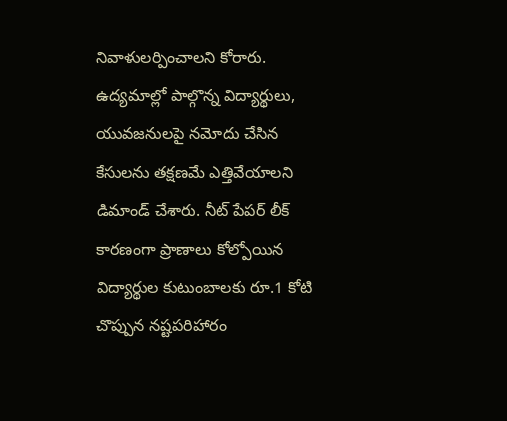నివాళులర్పించాలని కోరారు. ఉద్యమాల్లో పాల్గొన్న విద్యార్థులు, యువజనులపై నమోదు చేసిన కేసులను తక్షణమే ఎత్తివేయాలని డిమాండ్ చేశారు. నీట్ పేపర్ లీక్ కారణంగా ప్రాణాలు కోల్పోయిన విద్యార్థుల కుటుంబాలకు రూ.1 కోటి చొప్పున నష్టపరిహారం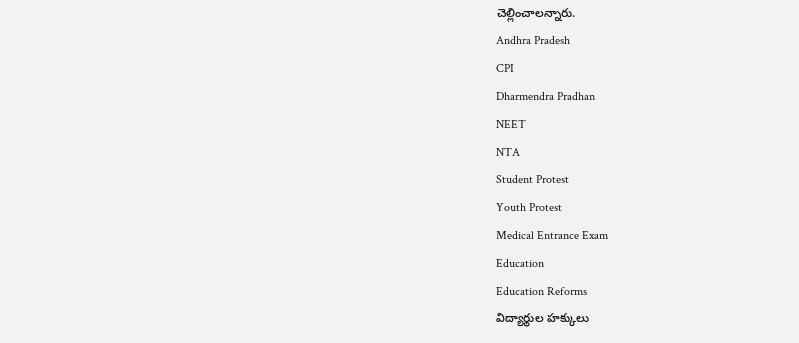చెల్లించాలన్నారు.
Andhra Pradesh
CPI
Dharmendra Pradhan
NEET
NTA
Student Protest
Youth Protest
Medical Entrance Exam
Education
Education Reforms
విద్యార్థుల హక్కులు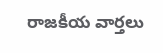రాజకీయ వార్తలు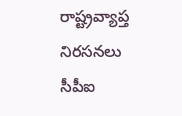రాష్ట్రవ్యాప్త నిరసనలు
సీపీఐ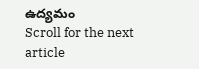ఉద్యమం
Scroll for the next article